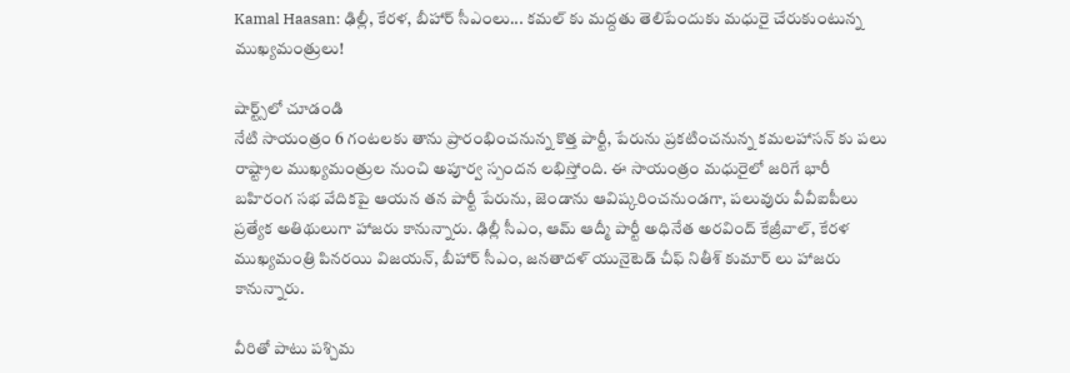Kamal Haasan: ఢిల్లీ, కేరళ, బీహార్ సీఎంలు... కమల్ కు మద్దతు తెలిపేందుకు మధురై చేరుకుంటున్న ముఖ్యమంత్రులు!

షార్ట్స్‌లో చూడండి
నేటి సాయంత్రం 6 గంటలకు తాను ప్రారంభించనున్న కొత్త పార్టీ, పేరును ప్రకటించనున్న కమలహాసన్ కు పలు రాష్ట్రాల ముఖ్యమంత్రుల నుంచి అపూర్వ స్పందన లభిస్తోంది. ఈ సాయంత్రం మధురైలో జరిగే భారీ బహిరంగ సభ వేదికపై ఆయన తన పార్టీ పేరును, జెండాను ఆవిష్కరించనుండగా, పలువురు వీవీఐపీలు ప్రత్యేక అతిథులుగా హాజరు కానున్నారు. ఢిల్లీ సీఎం, ఆమ్ ఆద్మీ పార్టీ అధినేత అరవింద్ కేజ్రీవాల్, కేరళ ముఖ్యమంత్రి పినరయి విజయన్, బీహార్ సీఎం, జనతాదళ్ యునైటెడ్ చీఫ్ నితీశ్ కుమార్ లు హాజరు కానున్నారు.

వీరితో పాటు పశ్చిమ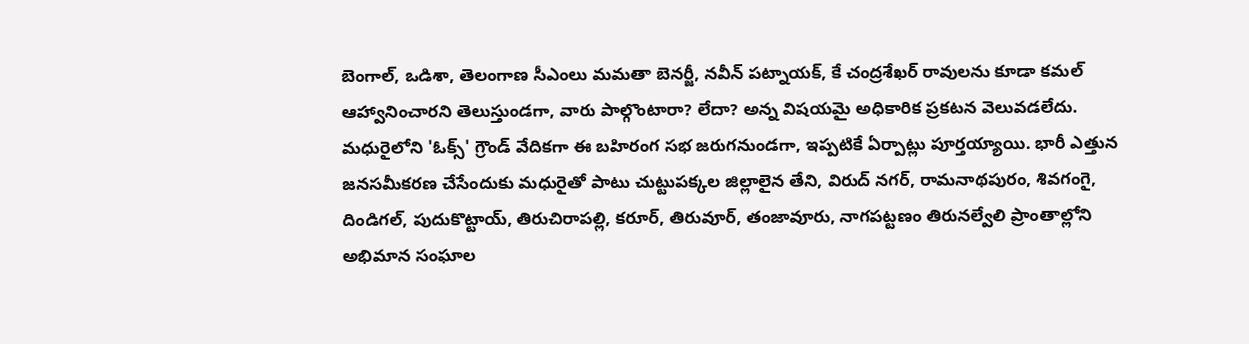బెంగాల్, ఒడిశా, తెలంగాణ సీఎంలు మమతా బెనర్జీ, నవీన్ పట్నాయక్, కే చంద్రశేఖర్ రావులను కూడా కమల్ ఆహ్వానించారని తెలుస్తుండగా, వారు పాల్గొంటారా? లేదా? అన్న విషయమై అధికారిక ప్రకటన వెలువడలేదు. మధురైలోని 'ఓక్స్' గ్రౌండ్ వేదికగా ఈ బహిరంగ సభ జరుగనుండగా, ఇప్పటికే ఏర్పాట్లు పూర్తయ్యాయి. భారీ ఎత్తున జనసమీకరణ చేసేందుకు మధురైతో పాటు చుట్టుపక్కల జిల్లాలైన తేని, విరుద్ నగర్, రామనాథపురం, శివగంగై, దిండిగల్, పుదుకొట్టాయ్, తిరుచిరాపల్లి, కరూర్, తిరువూర్, తంజావూరు, నాగపట్టణం తిరునల్వేలి ప్రాంతాల్లోని అభిమాన సంఘాల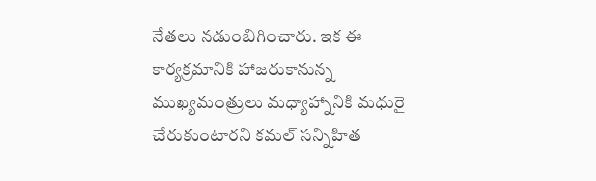నేతలు నడుంబిగించారు. ఇక ఈ కార్యక్రమానికి హాజరుకానున్న ముఖ్యమంత్రులు మధ్యాహ్నానికి మధురై చేరుకుంటారని కమల్ సన్నిహిత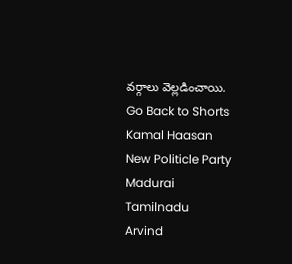వర్గాలు వెల్లడించాయి.
Go Back to Shorts
Kamal Haasan
New Politicle Party
Madurai
Tamilnadu
Arvind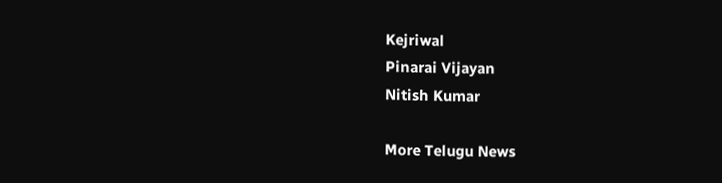Kejriwal
Pinarai Vijayan
Nitish Kumar

More Telugu News